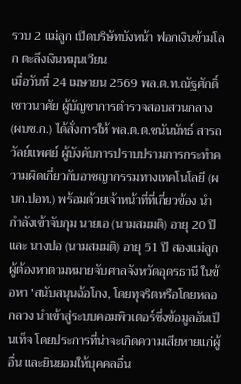รวบ 2 แม่ลูก เปิดบริษัทบังหน้า ฟอกเงินข้ามโลก ตะลึงเงินหมุนเวียน
เมื่อวันที่ 24 เมษายน 2569 พล.ต.ท.ณัฐศักดิ์ เชาวนาศัย ผู้บัญชาการตำรวจสอบสวนกลาง (ผบช.ก.) ได้สั่งการให้ พล.ต.ต.ชนันนัทธ์ สารถวัลย์แพศย์ ผู้บังคับการปราบปรามการกระทำความผิดเกี่ยวกับอาชญากรรมทางเทคโนโลยี (ผบก.ปอท.) พร้อมด้วยเจ้าหน้าที่ที่เกี่ยวข้อง นำกำลังเข้าจับกุม นายเอ (นามสมมติ) อายุ 20 ปี และ นางปอ (นามสมมติ) อายุ 51 ปี สองแม่ลูก ผู้ต้องหาตามหมายจับศาลจังหวัดอุดรธานี ในข้อหา 'สนับสนุนฉ้อโกง, โดยทุจริตหรือโดยหลอกลวง นำเข้าสู่ระบบคอมพิวเตอร์ซึ่งข้อมูลอันเป็นเท็จ โดยประการที่น่าจะเกิดความเสียหายแก่ผู้อื่น และยินยอมให้บุคคลอื่น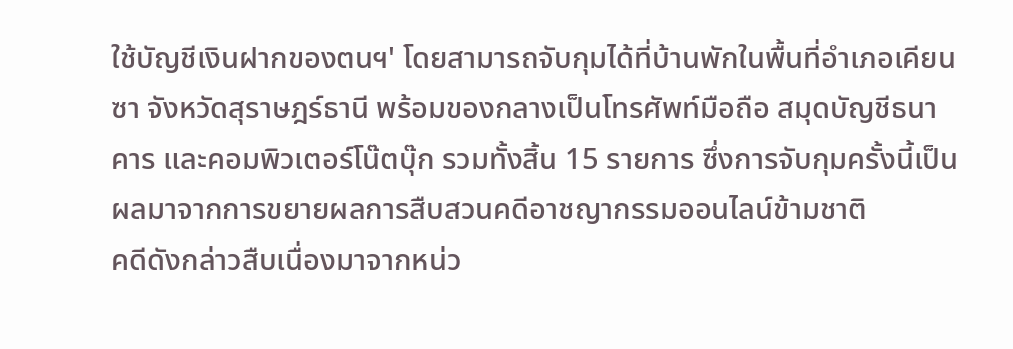ใช้บัญชีเงินฝากของตนฯ' โดยสามารถจับกุมได้ที่บ้านพักในพื้นที่อำเภอเคียนซา จังหวัดสุราษฎร์ธานี พร้อมของกลางเป็นโทรศัพท์มือถือ สมุดบัญชีธนาคาร และคอมพิวเตอร์โน๊ตบุ๊ก รวมทั้งสิ้น 15 รายการ ซึ่งการจับกุมครั้งนี้เป็นผลมาจากการขยายผลการสืบสวนคดีอาชญากรรมออนไลน์ข้ามชาติ
คดีดังกล่าวสืบเนื่องมาจากหน่ว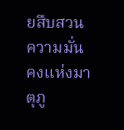ยสืบสวนความมั่นคงแห่งมาตุภู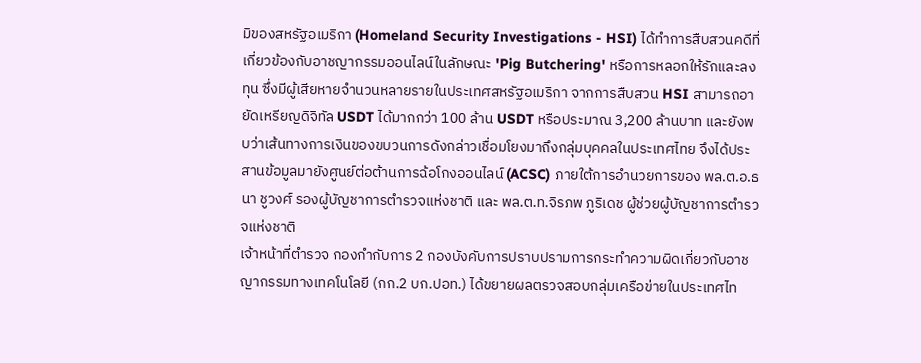มิของสหรัฐอเมริกา (Homeland Security Investigations - HSI) ได้ทำการสืบสวนคดีที่เกี่ยวข้องกับอาชญากรรมออนไลน์ในลักษณะ 'Pig Butchering' หรือการหลอกให้รักและลงทุน ซึ่งมีผู้เสียหายจำนวนหลายรายในประเทศสหรัฐอเมริกา จากการสืบสวน HSI สามารถอายัดเหรียญดิจิทัล USDT ได้มากกว่า 100 ล้าน USDT หรือประมาณ 3,200 ล้านบาท และยังพบว่าเส้นทางการเงินของขบวนการดังกล่าวเชื่อมโยงมาถึงกลุ่มบุคคลในประเทศไทย จึงได้ประสานข้อมูลมายังศูนย์ต่อต้านการฉ้อโกงออนไลน์ (ACSC) ภายใต้การอำนวยการของ พล.ต.อ.ธนา ชูวงศ์ รองผู้บัญชาการตำรวจแห่งชาติ และ พล.ต.ท.จิรภพ ภูริเดช ผู้ช่วยผู้บัญชาการตำรวจแห่งชาติ
เจ้าหน้าที่ตำรวจ กองกำกับการ 2 กองบังคับการปราบปรามการกระทำความผิดเกี่ยวกับอาชญากรรมทางเทคโนโลยี (กก.2 บก.ปอท.) ได้ขยายผลตรวจสอบกลุ่มเครือข่ายในประเทศไท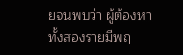ยจนพบว่า ผู้ต้องหาทั้งสองรายมีพฤ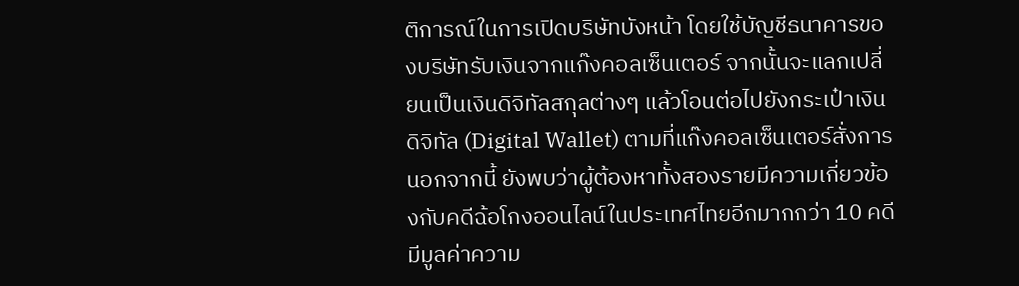ติการณ์ในการเปิดบริษัทบังหน้า โดยใช้บัญชีธนาคารของบริษัทรับเงินจากแก๊งคอลเซ็นเตอร์ จากนั้นจะแลกเปลี่ยนเป็นเงินดิจิทัลสกุลต่างๆ แล้วโอนต่อไปยังกระเป๋าเงินดิจิทัล (Digital Wallet) ตามที่แก๊งคอลเซ็นเตอร์สั่งการ นอกจากนี้ ยังพบว่าผู้ต้องหาทั้งสองรายมีความเกี่ยวข้องกับคดีฉ้อโกงออนไลน์ในประเทศไทยอีกมากกว่า 10 คดี มีมูลค่าความ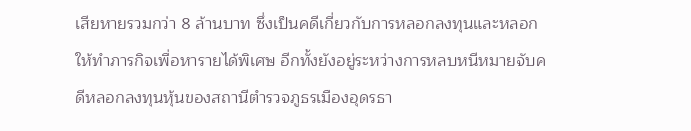เสียหายรวมกว่า 8 ล้านบาท ซึ่งเป็นคดีเกี่ยวกับการหลอกลงทุนและหลอกให้ทำภารกิจเพื่อหารายได้พิเศษ อีกทั้งยังอยู่ระหว่างการหลบหนีหมายจับคดีหลอกลงทุนหุ้นของสถานีตำรวจภูธรเมืองอุดรธา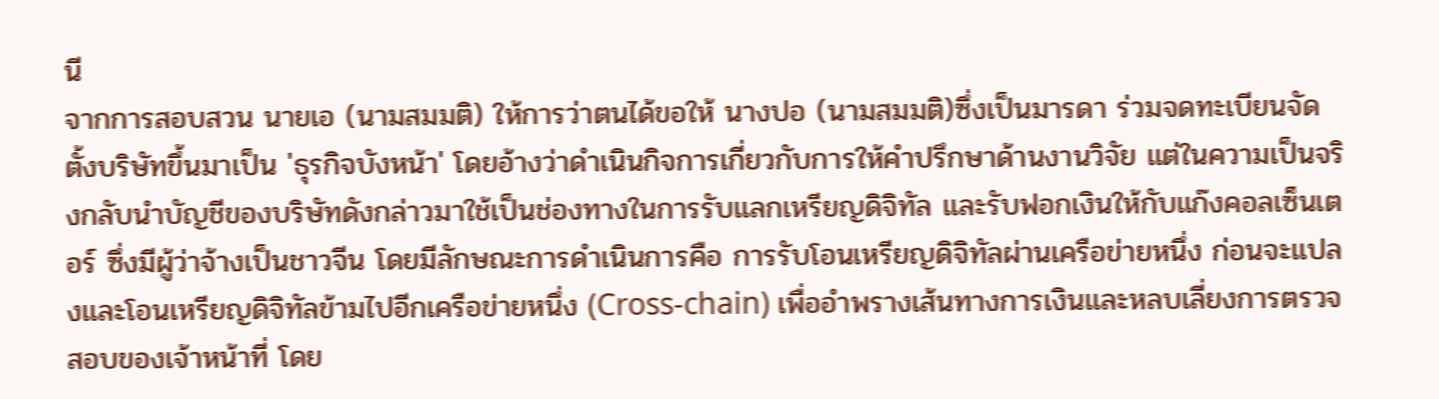นี
จากการสอบสวน นายเอ (นามสมมติ) ให้การว่าตนได้ขอให้ นางปอ (นามสมมติ)ซึ่งเป็นมารดา ร่วมจดทะเบียนจัดตั้งบริษัทขึ้นมาเป็น 'ธุรกิจบังหน้า' โดยอ้างว่าดำเนินกิจการเกี่ยวกับการให้คำปรึกษาด้านงานวิจัย แต่ในความเป็นจริงกลับนำบัญชีของบริษัทดังกล่าวมาใช้เป็นช่องทางในการรับแลกเหรียญดิจิทัล และรับฟอกเงินให้กับแก๊งคอลเซ็นเตอร์ ซึ่งมีผู้ว่าจ้างเป็นชาวจีน โดยมีลักษณะการดำเนินการคือ การรับโอนเหรียญดิจิทัลผ่านเครือข่ายหนึ่ง ก่อนจะแปลงและโอนเหรียญดิจิทัลข้ามไปอีกเครือข่ายหนึ่ง (Cross-chain) เพื่ออำพรางเส้นทางการเงินและหลบเลี่ยงการตรวจสอบของเจ้าหน้าที่ โดย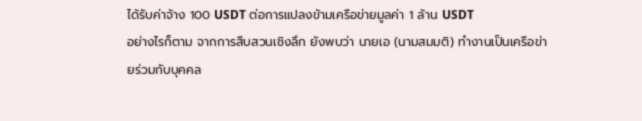ได้รับค่าจ้าง 100 USDT ต่อการแปลงข้ามเครือข่ายมูลค่า 1 ล้าน USDT
อย่างไรก็ตาม จากการสืบสวนเชิงลึก ยังพบว่า นายเอ (นามสมมติ) ทำงานเป็นเครือข่ายร่วมกับบุคคล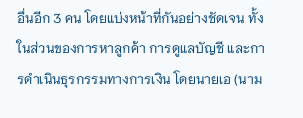อื่นอีก 3 คน โดยแบ่งหน้าที่กันอย่างชัดเจน ทั้งในส่วนของการหาลูกค้า การดูแลบัญชี และการดำเนินธุรกรรมทางการเงิน โดยนายเอ (นาม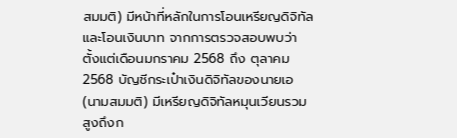สมมติ) มีหน้าที่หลักในการโอนเหรียญดิจิทัลและโอนเงินบาท จากการตรวจสอบพบว่า ตั้งแต่เดือนมกราคม 2568 ถึง ตุลาคม 2568 บัญชีกระเป๋าเงินดิจิทัลของนายเอ (นามสมมติ) มีเหรียญดิจิทัลหมุนเวียนรวมสูงถึงก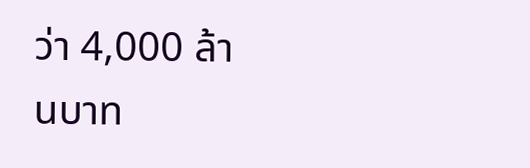ว่า 4,000 ล้านบาท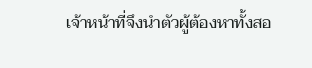เจ้าหน้าที่จึงนำตัวผู้ต้องหาทั้งสอ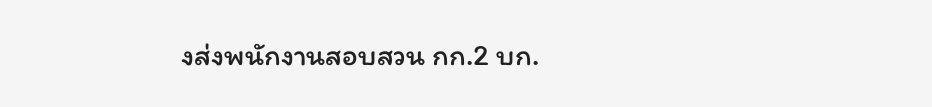งส่งพนักงานสอบสวน กก.2 บก.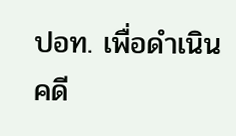ปอท. เพื่อดำเนินคดี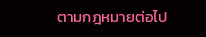ตามกฎหมายต่อไป